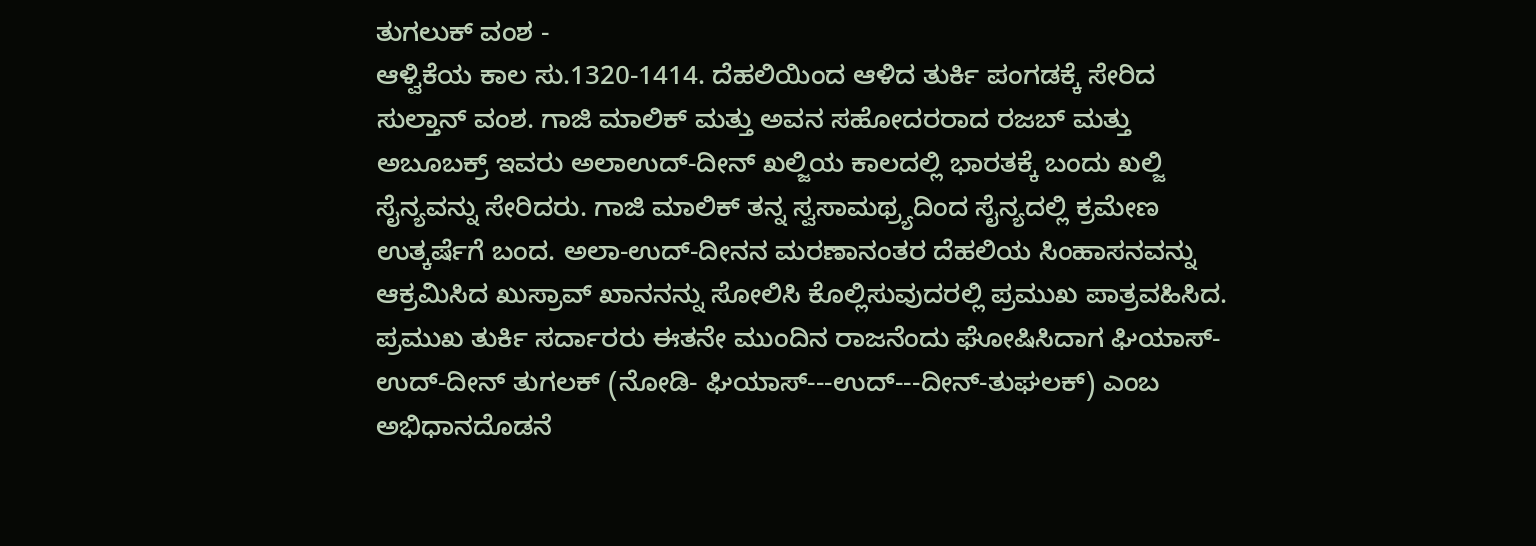ತುಗಲುಕ್ ವಂಶ -
ಆಳ್ವಿಕೆಯ ಕಾಲ ಸು.1320-1414. ದೆಹಲಿಯಿಂದ ಆಳಿದ ತುರ್ಕಿ ಪಂಗಡಕ್ಕೆ ಸೇರಿದ ಸುಲ್ತಾನ್ ವಂಶ. ಗಾಜಿ ಮಾಲಿಕ್ ಮತ್ತು ಅವನ ಸಹೋದರರಾದ ರಜಬ್ ಮತ್ತು ಅಬೂಬಕ್ರ್ ಇವರು ಅಲಾಉದ್-ದೀನ್ ಖಲ್ಜಿಯ ಕಾಲದಲ್ಲಿ ಭಾರತಕ್ಕೆ ಬಂದು ಖಲ್ಜಿ ಸೈನ್ಯವನ್ನು ಸೇರಿದರು. ಗಾಜಿ ಮಾಲಿಕ್ ತನ್ನ ಸ್ವಸಾಮಥ್ರ್ಯದಿಂದ ಸೈನ್ಯದಲ್ಲಿ ಕ್ರಮೇಣ ಉತ್ಕರ್ಷೆಗೆ ಬಂದ. ಅಲಾ-ಉದ್-ದೀನನ ಮರಣಾನಂತರ ದೆಹಲಿಯ ಸಿಂಹಾಸನವನ್ನು ಆಕ್ರಮಿಸಿದ ಖುಸ್ರಾವ್ ಖಾನನನ್ನು ಸೋಲಿಸಿ ಕೊಲ್ಲಿಸುವುದರಲ್ಲಿ ಪ್ರಮುಖ ಪಾತ್ರವಹಿಸಿದ. ಪ್ರಮುಖ ತುರ್ಕಿ ಸರ್ದಾರರು ಈತನೇ ಮುಂದಿನ ರಾಜನೆಂದು ಘೋಷಿಸಿದಾಗ ಘಿಯಾಸ್-ಉದ್-ದೀನ್ ತುಗಲಕ್ (ನೋಡಿ- ಘಿಯಾಸ್---ಉದ್---ದೀನ್-ತುಘಲಕ್) ಎಂಬ ಅಭಿಧಾನದೊಡನೆ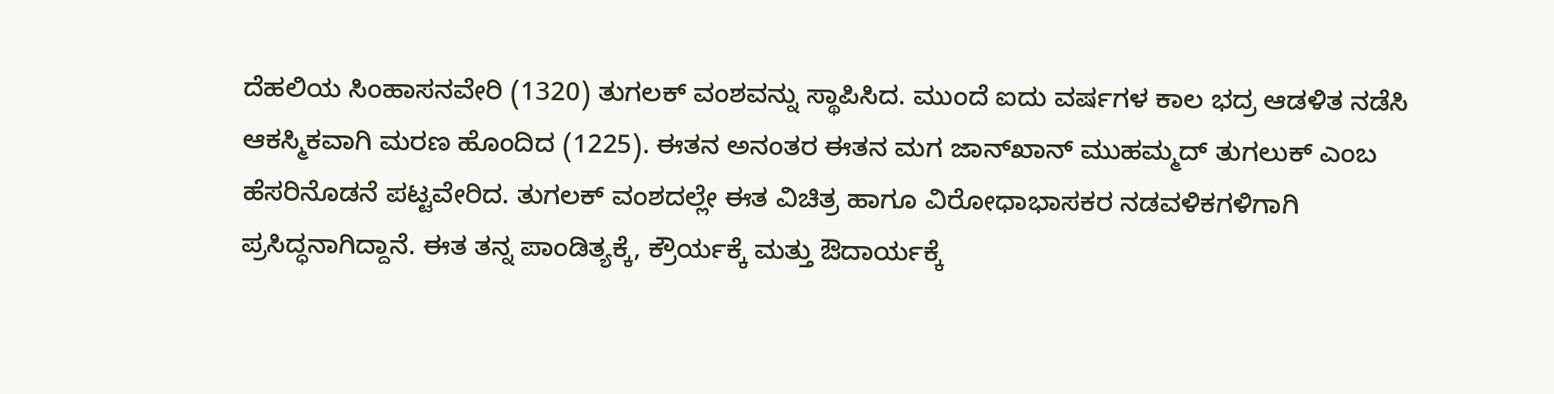ದೆಹಲಿಯ ಸಿಂಹಾಸನವೇರಿ (1320) ತುಗಲಕ್ ವಂಶವನ್ನು ಸ್ಥಾಪಿಸಿದ. ಮುಂದೆ ಐದು ವರ್ಷಗಳ ಕಾಲ ಭದ್ರ ಆಡಳಿತ ನಡೆಸಿ ಆಕಸ್ಮಿಕವಾಗಿ ಮರಣ ಹೊಂದಿದ (1225). ಈತನ ಅನಂತರ ಈತನ ಮಗ ಜಾನ್‍ಖಾನ್ ಮುಹಮ್ಮದ್ ತುಗಲುಕ್ ಎಂಬ ಹೆಸರಿನೊಡನೆ ಪಟ್ಟವೇರಿದ. ತುಗಲಕ್ ವಂಶದಲ್ಲೇ ಈತ ವಿಚಿತ್ರ ಹಾಗೂ ವಿರೋಧಾಭಾಸಕರ ನಡವಳಿಕಗಳಿಗಾಗಿ ಪ್ರಸಿದ್ಧನಾಗಿದ್ದಾನೆ. ಈತ ತನ್ನ ಪಾಂಡಿತ್ಯಕ್ಕೆ, ಕ್ರೌರ್ಯಕ್ಕೆ ಮತ್ತು ಔದಾರ್ಯಕ್ಕೆ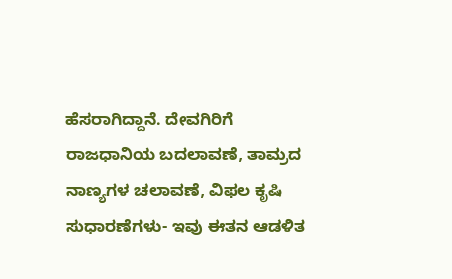ಹೆಸರಾಗಿದ್ದಾನೆ. ದೇವಗಿರಿಗೆ ರಾಜಧಾನಿಯ ಬದಲಾವಣೆ, ತಾಮ್ರದ ನಾಣ್ಯಗಳ ಚಲಾವಣೆ, ವಿಫಲ ಕೃಷಿ ಸುಧಾರಣೆಗಳು- ಇವು ಈತನ ಆಡಳಿತ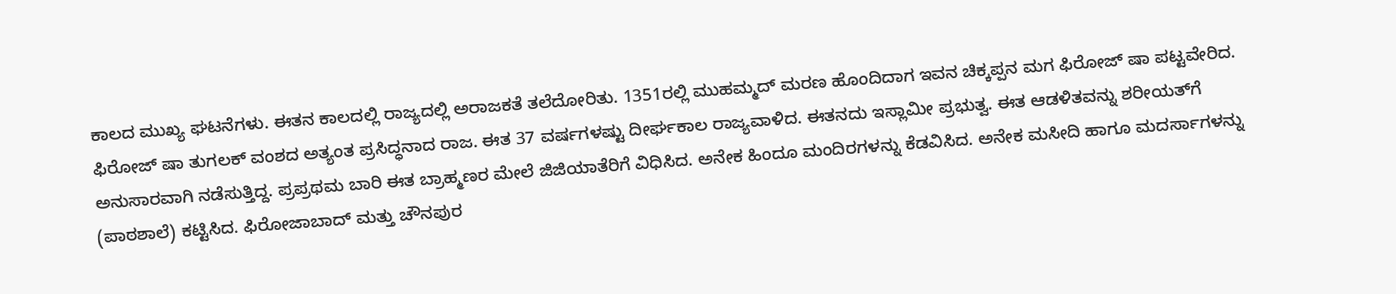ಕಾಲದ ಮುಖ್ಯ ಘಟನೆಗಳು. ಈತನ ಕಾಲದಲ್ಲಿ ರಾಜ್ಯದಲ್ಲಿ ಅರಾಜಕತೆ ತಲೆದೋರಿತು. 1351ರಲ್ಲಿ ಮುಹಮ್ಮದ್ ಮರಣ ಹೊಂದಿದಾಗ ಇವನ ಚಿಕ್ಕಪ್ಪನ ಮಗ ಫಿರೋಜ್ ಷಾ ಪಟ್ಟವೇರಿದ. ಫಿರೋಜ್ ಷಾ ತುಗಲಕ್ ವಂಶದ ಅತ್ಯಂತ ಪ್ರಸಿದ್ಧನಾದ ರಾಜ. ಈತ 37 ವರ್ಷಗಳಷ್ಟು ದೀರ್ಘಕಾಲ ರಾಜ್ಯವಾಳಿದ. ಈತನದು ಇಸ್ಲಾಮೀ ಪ್ರಭುತ್ವ. ಈತ ಆಡಳಿತವನ್ನು ಶರೀಯತ್‍ಗೆ ಅನುಸಾರವಾಗಿ ನಡೆಸುತ್ತಿದ್ದ. ಪ್ರಪ್ರಥಮ ಬಾರಿ ಈತ ಬ್ರಾಹ್ಮಣರ ಮೇಲೆ ಜಿಜಿಯಾತೆರಿಗೆ ವಿಧಿಸಿದ. ಅನೇಕ ಹಿಂದೂ ಮಂದಿರಗಳನ್ನು ಕೆಡವಿಸಿದ. ಅನೇಕ ಮಸೀದಿ ಹಾಗೂ ಮದರ್ಸಾಗಳನ್ನು (ಪಾಠಶಾಲೆ) ಕಟ್ಟಿಸಿದ. ಫಿರೋಜಾಬಾದ್ ಮತ್ತು ಚೌನಪುರ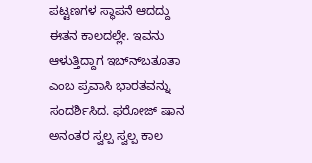ಪಟ್ಟಣಗಳ ಸ್ಥಾಪನೆ ಆದದ್ದು ಈತನ ಕಾಲದಲ್ಲೇ. ಇವನು ಆಳುತ್ತಿದ್ದಾಗ ಇಬ್ನ್‍ಬತೂತಾ ಎಂಬ ಪ್ರವಾಸಿ ಭಾರತವನ್ನು ಸಂದರ್ಶಿಸಿದ. ಫರೋಜ್ ಷಾನ ಅನಂತರ ಸ್ವಲ್ಪ ಸ್ವಲ್ಪ ಕಾಲ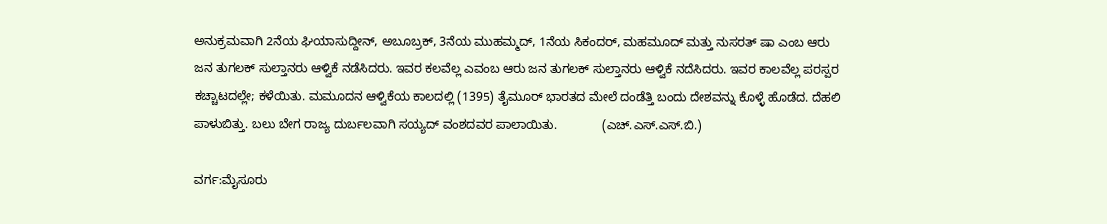ಅನುಕ್ರಮವಾಗಿ 2ನೆಯ ಘಿಯಾಸುದ್ದೀನ್, ಅಬೂಬ್ರಕ್, 3ನೆಯ ಮುಹಮ್ಮದ್, 1ನೆಯ ಸಿಕಂದರ್, ಮಹಮೂದ್ ಮತ್ತು ನುಸರತ್ ಷಾ ಎಂಬ ಆರು ಜನ ತುಗಲಕ್ ಸುಲ್ತಾನರು ಆಳ್ವಿಕೆ ನಡೆಸಿದರು. ಇವರ ಕಲವೆಲ್ಲ ಎವಂಬ ಆರು ಜನ ತುಗಲಕ್ ಸುಲ್ತಾನರು ಆಳ್ವಿಕೆ ನದೆಸಿದರು. ಇವರ ಕಾಲವೆಲ್ಲ ಪರಸ್ಪರ ಕಚ್ಚಾಟದಲ್ಲೇ; ಕಳೆಯಿತು. ಮಮೂದನ ಆಳ್ವಿಕೆಯ ಕಾಲದಲ್ಲಿ (1395) ತೈಮೂರ್ ಭಾರತದ ಮೇಲೆ ದಂಡೆತ್ತಿ ಬಂದು ದೇಶವನ್ನು ಕೊಳ್ಳೆ ಹೊಡೆದ. ದೆಹಲಿ ಪಾಳುಬಿತ್ತು. ಬಲು ಬೇಗ ರಾಜ್ಯ ದುರ್ಬಲವಾಗಿ ಸಯ್ಯದ್ ವಂಶದವರ ಪಾಲಾಯಿತು.             (ಎಚ್.ಎಸ್.ಎಸ್.ಬಿ.)

ವರ್ಗ:ಮೈಸೂರು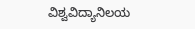ವಿಶ್ವವಿದ್ಯಾನಿಲಯ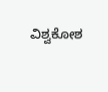ವಿಶ್ವಕೋಶ